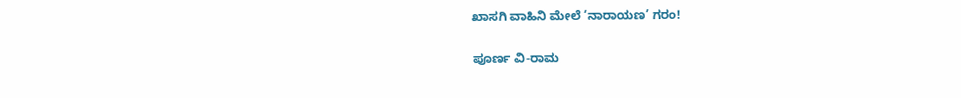ಖಾಸಗಿ ವಾಹಿನಿ ಮೇಲೆ ‘ನಾರಾಯಣ’ ಗರಂ!

ಪೂರ್ಣ ವಿ-ರಾಮ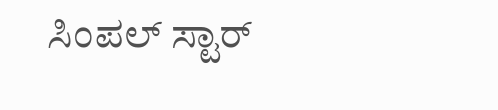ಸಿಂಪಲ್ ಸ್ಟಾರ್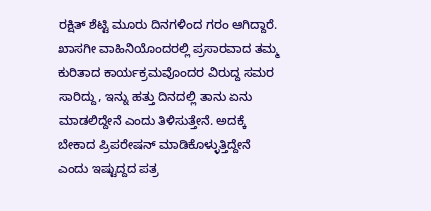ರಕ್ಷಿತ್ ಶೆಟ್ಟಿ ಮೂರು ದಿನಗಳಿಂದ ಗರಂ ಆಗಿದ್ದಾರೆ. ಖಾಸಗೀ ವಾಹಿನಿಯೊಂದರಲ್ಲಿ ಪ್ರಸಾರವಾದ ತಮ್ಮ ಕುರಿತಾದ ಕಾರ್ಯಕ್ರಮವೊಂದರ ವಿರುದ್ದ ಸಮರ ಸಾರಿದ್ದು, ಇನ್ನು ಹತ್ತು ದಿನದಲ್ಲಿ ತಾನು ಏನು ಮಾಡಲಿದ್ದೇನೆ ಎಂದು ತಿಳಿಸುತ್ತೇನೆ. ಅದಕ್ಕೆ ಬೇಕಾದ ಪ್ರಿಪರೇಷನ್ ಮಾಡಿಕೊಳ್ಳುತ್ತಿದ್ದೇನೆ ಎಂದು ಇಷ್ಟುದ್ದದ ಪತ್ರ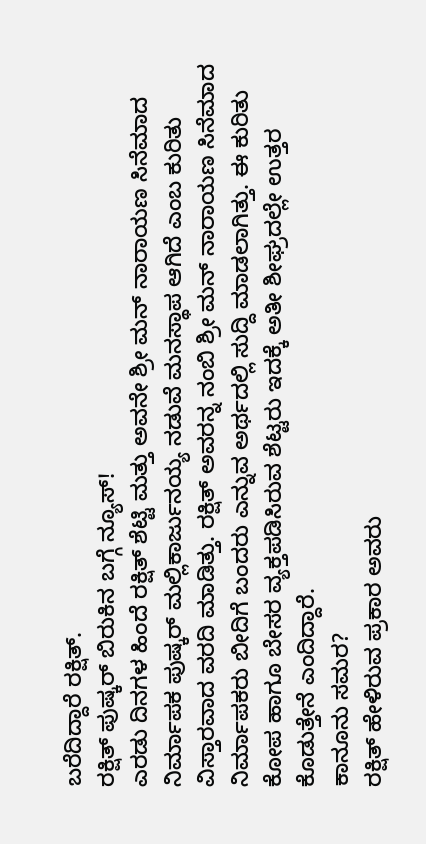ಬರೆದಿದ್ದಾರೆ ರಕ್ಷಿತ್.
ರಕ್ಷಿತ್ ಪುಷ್ಕರ್ ಬಿರುಕಿನ ಬಗ್ಗೆ ನ್ಯೂಸ್!
ಎರಡು ದಿನಗಳ ಹಿಂದೆ ರಕ್ಷಿತ್ ಶೆಟ್ಟಿ ಮತ್ತು ಅವನೇ ಶ್ರೀ ಮನ್ ನಾರಾಯಣ ಸಿನೆಮಾದ ನಿರ್ಮಾಪಕ ಪುಷ್ಕರ್ ಮಲ್ಲಿಕಾರ್ಜುನಯ್ಯ ನಡುವೆ ಮನಸ್ಥಾಪ ಆಗಿದೆ ಎಂಬ ಕುರಿತು ವಿಸ್ತಾರವಾದ ವರದಿ ಮಾಡಿತ್ತು. ರಕ್ಷಿತ್ ಅವರನ್ನ ನಂಬಿ ಶ್ರೀ ಮನ್ ನಾರಾಯಣ ಸಿನೆಮಾದ ನಿರ್ಮಾಪಕರು ಬೀದಿಗೆ ಬಂದರು ಎನ್ನುವ ಅರ್ಥದಲ್ಲಿ ಸುದ್ದಿ ಮಾಡಲಾಗಿತ್ತು. ಈ ಕುರಿತು ಕೋಪ ಹಾಗೂ ಬೇಸರ ವ್ಯಕ್ತಪಡಿಸಿರುವ ಶೆಟ್ಟರು ಇದಕ್ಕೆ ಅತೀ ಶೀಘ್ರದಲ್ಲೇ ಉತ್ತರ ಕೊಡುತ್ತೇನೆ ಎಂದಿದ್ದಾರೆ.
ಕಾನೂನು ಸಮರ?
ರಕ್ಷಿತ್ ಹೇಳಿರುವ ಪ್ರಕಾರ ಅವರು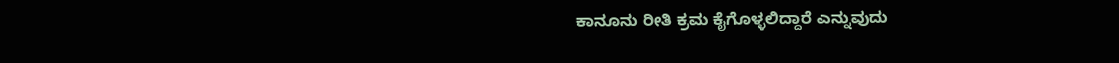ಕಾನೂನು ರೀತಿ ಕ್ರಮ ಕೈಗೊಳ್ಳಲಿದ್ದಾರೆ ಎನ್ನುವುದು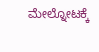ಮೇಲ್ನೋಟಕ್ಕೆ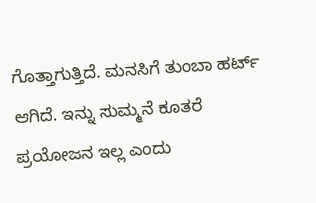ಗೊತ್ತಾಗುತ್ತಿದೆ. ಮನಸಿಗೆ ತುಂಬಾ ಹರ್ಟ್ ಆಗಿದೆ. ಇನ್ನು ಸುಮ್ಮನೆ ಕೂತರೆ ಪ್ರಯೋಜನ ಇಲ್ಲ ಎಂದು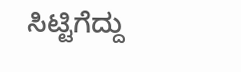ಸಿಟ್ಟಿಗೆದ್ದು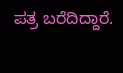ಪತ್ರ ಬರೆದಿದ್ದಾರೆ.